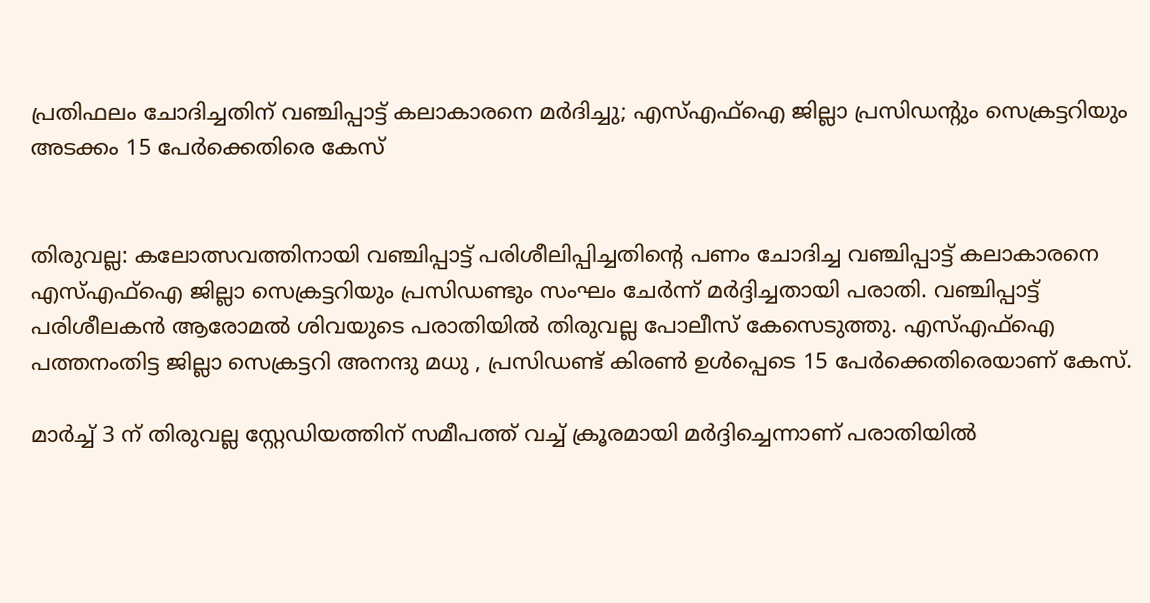പ്രതിഫലം ചോദിച്ചതിന് വഞ്ചിപ്പാട്ട് കലാകാരനെ മർദിച്ചു; എസ്എഫ്ഐ ജില്ലാ പ്രസിഡൻ്റും സെക്രട്ടറിയും അടക്കം 15 പേർക്കെതിരെ കേസ്


തിരുവല്ല: കലോത്സവത്തിനായി വഞ്ചിപ്പാട്ട് പരിശീലിപ്പിച്ചതിന്റെ പണം ചോദിച്ച വഞ്ചിപ്പാട്ട് കലാകാരനെ എസ്എഫ്ഐ ജില്ലാ സെക്രട്ടറിയും പ്രസിഡണ്ടും സംഘം ചേർന്ന് മർദ്ദിച്ചതായി പരാതി. വഞ്ചിപ്പാട്ട് പരിശീലകൻ ആരോമൽ ശിവയുടെ പരാതിയിൽ തിരുവല്ല പോലീസ് കേസെടുത്തു. എസ്എഫ്ഐ പത്തനംതിട്ട ജില്ലാ സെക്രട്ടറി അനന്ദു മധു , പ്രസിഡണ്ട് കിരൺ ഉൾപ്പെടെ 15 പേർക്കെതിരെയാണ് കേസ്.

മാർച്ച് 3 ന് തിരുവല്ല സ്റ്റേഡിയത്തിന് സമീപത്ത് വച്ച് ക്രൂരമായി മർദ്ദിച്ചെന്നാണ് പരാതിയിൽ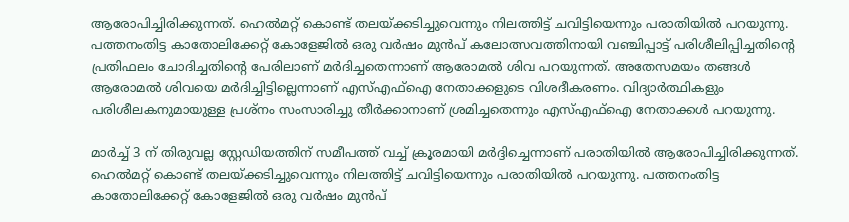ആരോപിച്ചിരിക്കുന്നത്. ഹെൽമറ്റ് കൊണ്ട് തലയ്ക്കടിച്ചുവെന്നും നിലത്തിട്ട് ചവിട്ടിയെന്നും പരാതിയിൽ പറയുന്നു. പത്തനംതിട്ട കാതോലിക്കേറ്റ് കോളേജിൽ ഒരു വർഷം മുൻപ് കലോത്സവത്തിനായി വഞ്ചിപ്പാട്ട് പരിശീലിപ്പിച്ചതിന്റെ പ്രതിഫലം ചോദിച്ചതിൻ്റെ പേരിലാണ് മർദിച്ചതെന്നാണ് ആരോമൽ ശിവ പറയുന്നത്. അതേസമയം തങ്ങൾ ആരോമൽ ശിവയെ മർദിച്ചിട്ടില്ലെന്നാണ് എസ്എഫ്ഐ നേതാക്കളുടെ വിശദീകരണം. വിദ്യാർത്ഥികളും പരിശീലകനുമായുള്ള പ്രശ്നം സംസാരിച്ചു തീർക്കാനാണ് ശ്രമിച്ചതെന്നും എസ്എഫ്ഐ നേതാക്കൾ പറയുന്നു.

മാർച്ച് 3 ന് തിരുവല്ല സ്റ്റേഡിയത്തിന് സമീപത്ത് വച്ച് ക്രൂരമായി മർദ്ദിച്ചെന്നാണ് പരാതിയിൽ ആരോപിച്ചിരിക്കുന്നത്. ഹെൽമറ്റ് കൊണ്ട് തലയ്ക്കടിച്ചുവെന്നും നിലത്തിട്ട് ചവിട്ടിയെന്നും പരാതിയിൽ പറയുന്നു. പത്തനംതിട്ട കാതോലിക്കേറ്റ് കോളേജിൽ ഒരു വർഷം മുൻപ്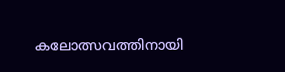കലോത്സവത്തിനായി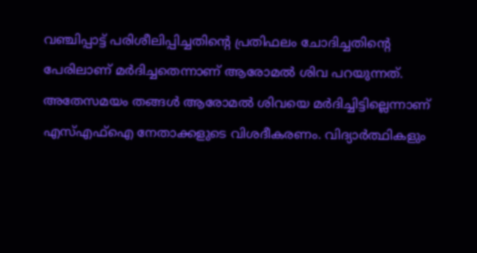വഞ്ചിപ്പാട്ട് പരിശീലിപ്പിച്ചതിന്റെ പ്രതിഫലം ചോദിച്ചതിൻ്റെ പേരിലാണ് മർദിച്ചതെന്നാണ് ആരോമൽ ശിവ പറയുന്നത്. അതേസമയം തങ്ങൾ ആരോമൽ ശിവയെ മർദിച്ചിട്ടില്ലെന്നാണ് എസ്എഫ്ഐ നേതാക്കളുടെ വിശദീകരണം. വിദ്യാർത്ഥികളും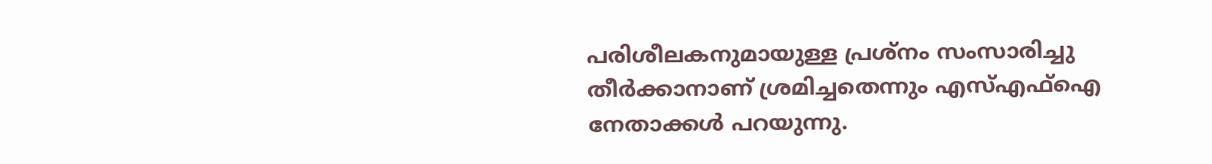പരിശീലകനുമായുള്ള പ്രശ്നം സംസാരിച്ചു തീർക്കാനാണ് ശ്രമിച്ചതെന്നും എസ്എഫ്ഐ നേതാക്കൾ പറയുന്നു.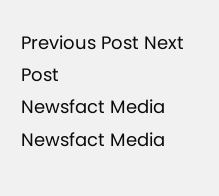Previous Post Next Post
Newsfact Media
Newsfact Media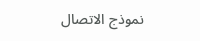نموذج الاتصال